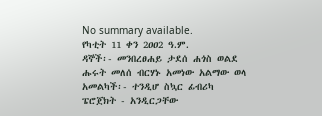No summary available.
የካቲት 11 ቀን 2ዐዐ2 ዓ.ም.
ዳኞች፡- መንበረፀሐይ ታደሰ ሐጎስ ወልደ ሑሩት መለሰ ብርሃኑ አመነው አልማው ወላ አመልካች፡- ተንዲሆ ስኳር ፊብሪካ ፔሮጀክት - አንዲርጋቸው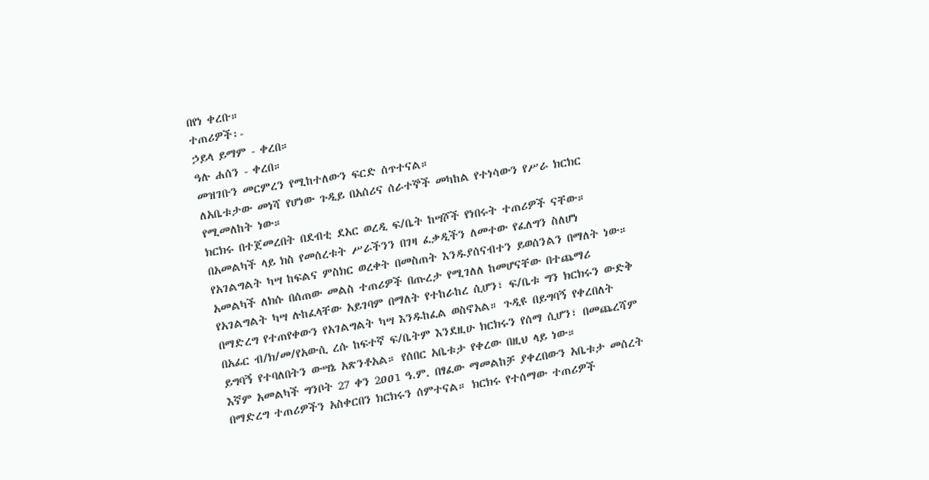በየነ ቀረቡ።
ተጠሪዎች፡-
ኃይላ ይማም - ቀረበ።
ዓሉ ሐሰን - ቀረበ።
መዝገቡን መርምረን የሚከተለውን ፍርድ ሰጥተናል።
ለአቤቱታው መነሻ የሆነው ጉዲይ በአሰሪና ሰራተኞች መካከል የተነሳውን የሥራ ክርክር የሚመለከት ነው።
ክርክሩ በተጀመረበት በደብቲ ደአር ወረዲ ፍ/ቤት ከሣሾች የነበሩት ተጠሪዎች ናቸው። በአመልካች ላይ ክስ የመሰረቱት ሥራችንን በገዛ ፈቃዲችን ለመተው የፈለግን ስለሆነ የአገልግልት ካሣ ከፍልና ምስክር ወረቀት በመስጠት እንዱያሰናብተን ይወሰንልን በማለት ነው። አመልካች ለክሱ በሰጠው መልስ ተጠሪዎች በጡረታ የሚገለለ ከመሆናቸው በተጨማሪ የአገልግልት ካሣ ሉከፈላቸው አይገባም በማለት የተከራከረ ሲሆን፣ ፍ/ቤቱ ግን ክርክሩን ውድቅ በማድረግ የተጠየቀውን የአገልግልት ካሣ እንዱከፈል ወስኖአል። ጉዲዩ በይግባኝ የቀረበለት በአፊር ብ/ክ/መ/የአውሲ ረሱ ከፍተኛ ፍ/ቤትም እንደዚሁ ክርክሩን የሰማ ሲሆን፣ በመጨረሻም ይግባኝ የተባለበትን ውሣኔ አጽንቶአል። የሰበር አቤቱታ የቀረው በዚህ ላይ ነው።
እኛም አመልካች ግንቦት 27 ቀን 2ዐዐ1 ዓ.ም. በፃፈው ማመልከቻ ያቀረበውን አቤቱታ መሰረት በማድረግ ተጠሪዎችን አስቀርበን ክርክሩን ሰምተናል። ክርክሩ የተሰማው ተጠሪዎች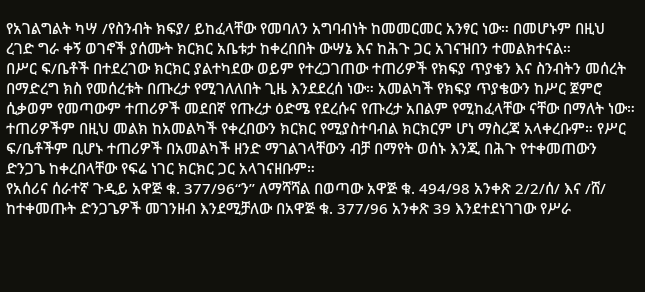የአገልግልት ካሣ /የስንብት ክፍያ/ ይከፈላቸው የመባለን አግባብነት ከመመርመር አንፃር ነው። በመሆኑም በዚህ ረገድ ግራ ቀኝ ወገኖች ያሰሙት ክርክር አቤቱታ ከቀረበበት ውሣኔ እና ከሕጉ ጋር አገናዝበን ተመልክተናል።
በሥር ፍ/ቤቶች በተደረገው ክርክር ያልተካደው ወይም የተረጋገጠው ተጠሪዎች የክፍያ ጥያቄን እና ስንብትን መሰረት በማድረግ ክስ የመሰረቱት በጡረታ የሚገለለበት ጊዜ እንደደረሰ ነው። አመልካች የክፍያ ጥያቄውን ከሥር ጀምሮ ሲቃወም የመጣውም ተጠሪዎች መደበኛ የጡረታ ዕድሜ የደረሱና የጡረታ አበልም የሚከፈላቸው ናቸው በማለት ነው። ተጠሪዎችም በዚህ መልክ ከአመልካች የቀረበውን ክርክር የሚያስተባብል ክርክርም ሆነ ማስረጃ አላቀረቡም። የሥር ፍ/ቤቶችም ቢሆኑ ተጠሪዎች በአመልካች ዘንድ ማገልገላቸውን ብቻ በማየት ወሰኑ እንጂ በሕጉ የተቀመጠውን ድንጋጌ ከቀረበላቸው የፍሬ ነገር ክርክር ጋር አላገናዘቡም።
የአሰሪና ሰራተኛ ጉዲይ አዋጅ ቁ. 377/96“ን” ለማሻሻል በወጣው አዋጅ ቁ. 494/98 አንቀጽ 2/2/ሰ/ እና /ሸ/ ከተቀመጡት ድንጋጌዎች መገንዘብ እንደሚቻለው በአዋጅ ቁ. 377/96 አንቀጽ 39 እንደተደነገገው የሥራ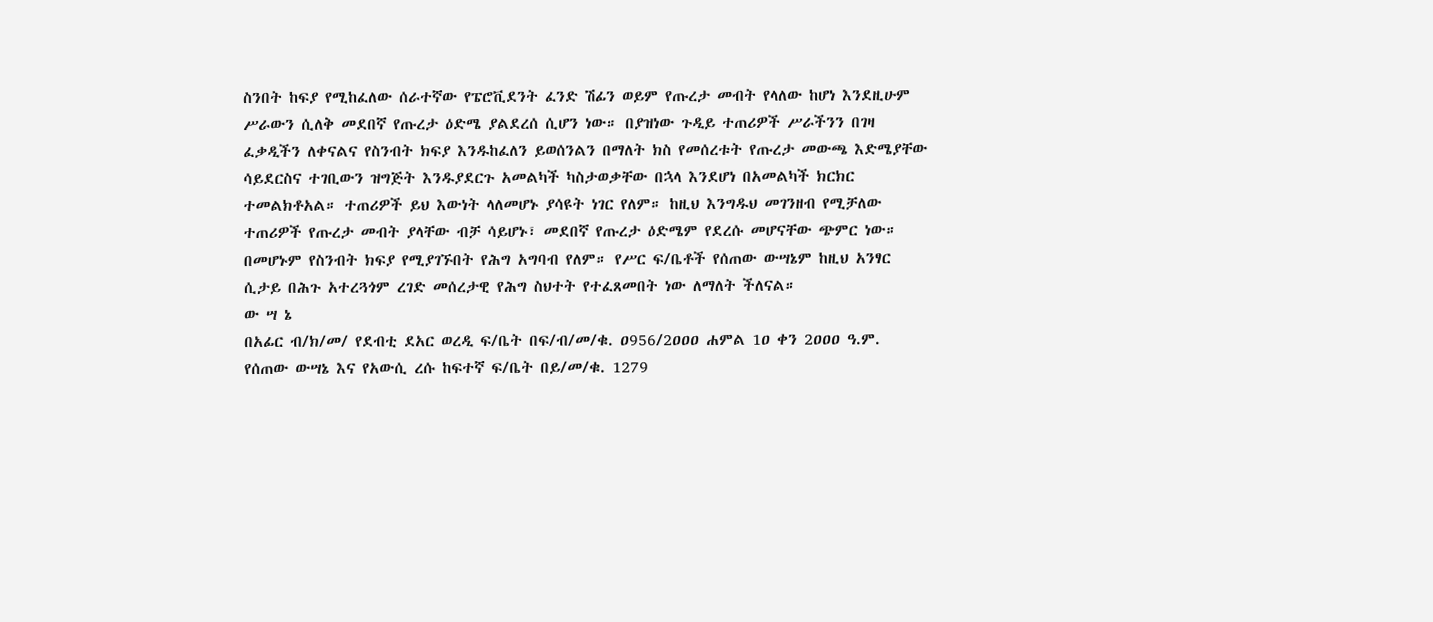ስንበት ከፍያ የሚከፈለው ሰራተኛው የፔሮቪደንት ፈንድ ሽፊን ወይም የጡረታ መብት የላለው ከሆነ እንደዚሁም ሥራውን ሲለቅ መደበኛ የጡረታ ዕድሜ ያልደረሰ ሲሆን ነው። በያዝነው ጉዲይ ተጠሪዎች ሥራችንን በገዛ ፈቃዲችን ለቀናልና የስንብት ክፍያ እንዱከፈለን ይወሰንልን በማለት ክስ የመሰረቱት የጡረታ መውጫ እድሜያቸው ሳይደርስና ተገቢውን ዝግጅት እንዱያደርጉ አመልካች ካስታወቃቸው በኋላ እንደሆነ በአመልካች ክርክር ተመልክቶአል። ተጠሪዎች ይህ እውነት ላለመሆኑ ያሳዩት ነገር የለም። ከዚህ እንግዱህ መገንዘብ የሚቻለው ተጠሪዎች የጡረታ መብት ያላቸው ብቻ ሳይሆኑ፣ መደበኛ የጡረታ ዕድሜም የደረሱ መሆናቸው ጭምር ነው። በመሆኑም የስንብት ክፍያ የሚያገኙበት የሕግ አግባብ የለም። የሥር ፍ/ቤቶች የሰጠው ውሣኔም ከዚህ አንፃር ሲታይ በሕጉ አተረጓጎም ረገድ መሰረታዊ የሕግ ስህተት የተፈጸመበት ነው ለማለት ችለናል።
ው ሣ ኔ
በአፊር ብ/ክ/መ/ የደብቲ ደአር ወረዲ ፍ/ቤት በፍ/ብ/መ/ቁ. ዐ956/2ዐዐዐ ሐምል 1ዐ ቀን 2ዐዐዐ ዓ.ም. የሰጠው ውሣኔ እና የአውሲ ረሱ ከፍተኛ ፍ/ቤት በይ/መ/ቁ. 1279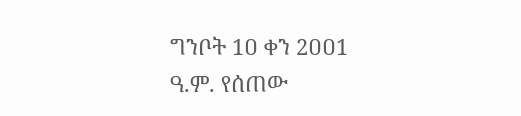ግንቦት 1ዐ ቀን 2ዐዐ1 ዓ.ም. የሰጠው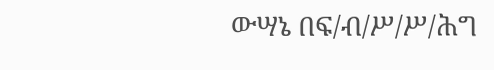ውሣኔ በፍ/ብ/ሥ/ሥ/ሕግ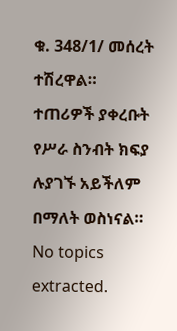ቁ. 348/1/ መሰረት ተሽረዋል።
ተጠሪዎች ያቀረቡት የሥራ ስንብት ክፍያ ሉያገኙ አይችለም በማለት ወስነናል።
No topics extracted.